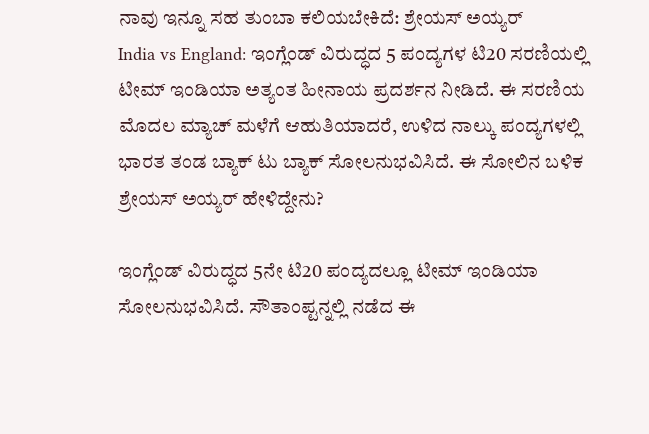ನಾವು ಇನ್ನೂ ಸಹ ತುಂಬಾ ಕಲಿಯಬೇಕಿದೆ: ಶ್ರೇಯಸ್ ಅಯ್ಯರ್
India vs England: ಇಂಗ್ಲೆಂಡ್ ವಿರುದ್ಧದ 5 ಪಂದ್ಯಗಳ ಟಿ20 ಸರಣಿಯಲ್ಲಿ ಟೀಮ್ ಇಂಡಿಯಾ ಅತ್ಯಂತ ಹೀನಾಯ ಪ್ರದರ್ಶನ ನೀಡಿದೆ. ಈ ಸರಣಿಯ ಮೊದಲ ಮ್ಯಾಚ್ ಮಳೆಗೆ ಆಹುತಿಯಾದರೆ, ಉಳಿದ ನಾಲ್ಕು ಪಂದ್ಯಗಳಲ್ಲಿ ಭಾರತ ತಂಡ ಬ್ಯಾಕ್ ಟು ಬ್ಯಾಕ್ ಸೋಲನುಭವಿಸಿದೆ. ಈ ಸೋಲಿನ ಬಳಿಕ ಶ್ರೇಯಸ್ ಅಯ್ಯರ್ ಹೇಳಿದ್ದೇನು?

ಇಂಗ್ಲೆಂಡ್ ವಿರುದ್ಧದ 5ನೇ ಟಿ20 ಪಂದ್ಯದಲ್ಲೂ ಟೀಮ್ ಇಂಡಿಯಾ ಸೋಲನುಭವಿಸಿದೆ. ಸೌತಾಂಪ್ಟನ್ನಲ್ಲಿ ನಡೆದ ಈ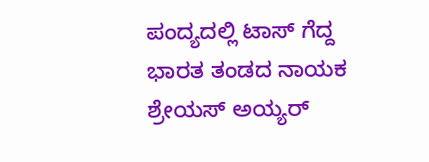ಪಂದ್ಯದಲ್ಲಿ ಟಾಸ್ ಗೆದ್ದ ಭಾರತ ತಂಡದ ನಾಯಕ ಶ್ರೇಯಸ್ ಅಯ್ಯರ್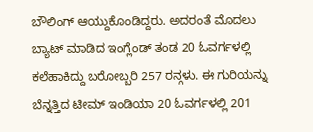ಬೌಲಿಂಗ್ ಆಯ್ದುಕೊಂಡಿದ್ದರು. ಅದರಂತೆ ಮೊದಲು ಬ್ಯಾಟ್ ಮಾಡಿದ ಇಂಗ್ಲೆಂಡ್ ತಂಡ 20 ಓವರ್ಗಳಲ್ಲಿ ಕಲೆಹಾಕಿದ್ದು ಬರೋಬ್ಬರಿ 257 ರನ್ಗಳು. ಈ ಗುರಿಯನ್ನು ಬೆನ್ನತ್ತಿದ ಟೀಮ್ ಇಂಡಿಯಾ 20 ಓವರ್ಗಳಲ್ಲಿ 201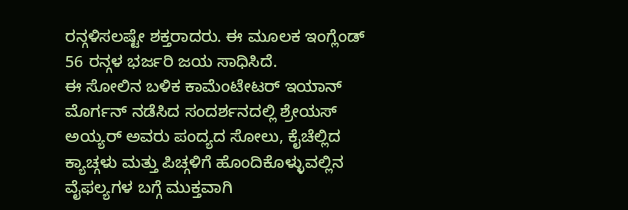ರನ್ಗಳಿಸಲಷ್ಟೇ ಶಕ್ತರಾದರು. ಈ ಮೂಲಕ ಇಂಗ್ಲೆಂಡ್ 56 ರನ್ಗಳ ಭರ್ಜರಿ ಜಯ ಸಾಧಿಸಿದೆ.
ಈ ಸೋಲಿನ ಬಳಿಕ ಕಾಮೆಂಟೇಟರ್ ಇಯಾನ್ ಮೊರ್ಗನ್ ನಡೆಸಿದ ಸಂದರ್ಶನದಲ್ಲಿ ಶ್ರೇಯಸ್ ಅಯ್ಯರ್ ಅವರು ಪಂದ್ಯದ ಸೋಲು, ಕೈಚೆಲ್ಲಿದ ಕ್ಯಾಚ್ಗಳು ಮತ್ತು ಪಿಚ್ಗಳಿಗೆ ಹೊಂದಿಕೊಳ್ಳುವಲ್ಲಿನ ವೈಫಲ್ಯಗಳ ಬಗ್ಗೆ ಮುಕ್ತವಾಗಿ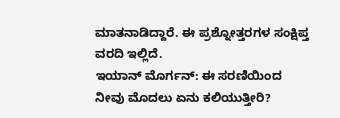ಮಾತನಾಡಿದ್ದಾರೆ. ಈ ಪ್ರಶ್ನೋತ್ತರಗಳ ಸಂಕ್ಷಿಪ್ತ ವರದಿ ಇಲ್ಲಿದೆ.
ಇಯಾನ್ ಮೊರ್ಗನ್: ಈ ಸರಣಿಯಿಂದ ನೀವು ಮೊದಲು ಏನು ಕಲಿಯುತ್ತೀರಿ?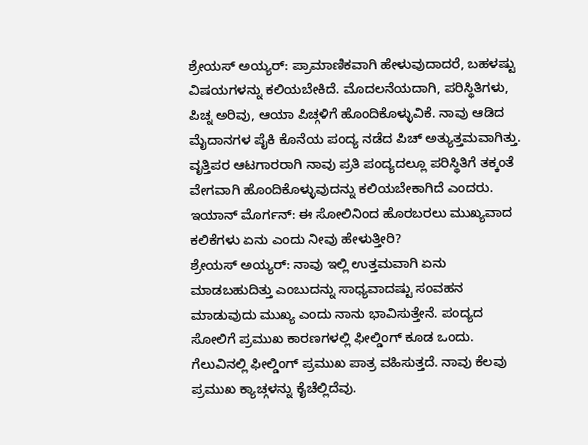ಶ್ರೇಯಸ್ ಅಯ್ಯರ್: ಪ್ರಾಮಾಣಿಕವಾಗಿ ಹೇಳುವುದಾದರೆ, ಬಹಳಷ್ಟು ವಿಷಯಗಳನ್ನು ಕಲಿಯಬೇಕಿದೆ. ಮೊದಲನೆಯದಾಗಿ, ಪರಿಸ್ಥಿತಿಗಳು, ಪಿಚ್ನ ಅರಿವು, ಆಯಾ ಪಿಚ್ಗಳಿಗೆ ಹೊಂದಿಕೊಳ್ಳುವಿಕೆ. ನಾವು ಆಡಿದ ಮೈದಾನಗಳ ಪೈಕಿ ಕೊನೆಯ ಪಂದ್ಯ ನಡೆದ ಪಿಚ್ ಅತ್ಯುತ್ತಮವಾಗಿತ್ತು. ವೃತ್ತಿಪರ ಆಟಗಾರರಾಗಿ ನಾವು ಪ್ರತಿ ಪಂದ್ಯದಲ್ಲೂ ಪರಿಸ್ಥಿತಿಗೆ ತಕ್ಕಂತೆ ವೇಗವಾಗಿ ಹೊಂದಿಕೊಳ್ಳುವುದನ್ನು ಕಲಿಯಬೇಕಾಗಿದೆ ಎಂದರು.
ಇಯಾನ್ ಮೊರ್ಗನ್: ಈ ಸೋಲಿನಿಂದ ಹೊರಬರಲು ಮುಖ್ಯವಾದ ಕಲಿಕೆಗಳು ಏನು ಎಂದು ನೀವು ಹೇಳುತ್ತೀರಿ?
ಶ್ರೇಯಸ್ ಅಯ್ಯರ್: ನಾವು ಇಲ್ಲಿ ಉತ್ತಮವಾಗಿ ಏನು ಮಾಡಬಹುದಿತ್ತು ಎಂಬುದನ್ನು ಸಾಧ್ಯವಾದಷ್ಟು ಸಂವಹನ ಮಾಡುವುದು ಮುಖ್ಯ ಎಂದು ನಾನು ಭಾವಿಸುತ್ತೇನೆ. ಪಂದ್ಯದ ಸೋಲಿಗೆ ಪ್ರಮುಖ ಕಾರಣಗಳಲ್ಲಿ ಫೀಲ್ಡಿಂಗ್ ಕೂಡ ಒಂದು. ಗೆಲುವಿನಲ್ಲಿ ಫೀಲ್ಡಿಂಗ್ ಪ್ರಮುಖ ಪಾತ್ರ ವಹಿಸುತ್ತದೆ. ನಾವು ಕೆಲವು ಪ್ರಮುಖ ಕ್ಯಾಚ್ಗಳನ್ನು ಕೈಚೆಲ್ಲಿದೆವು.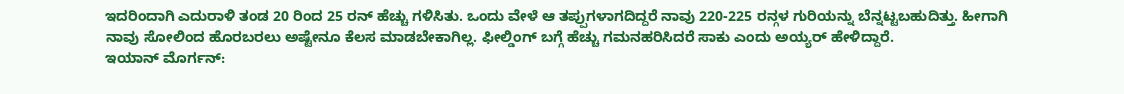ಇದರಿಂದಾಗಿ ಎದುರಾಳಿ ತಂಡ 20 ರಿಂದ 25 ರನ್ ಹೆಚ್ಚು ಗಳಿಸಿತು. ಒಂದು ವೇಳೆ ಆ ತಪ್ಪುಗಳಾಗದಿದ್ದರೆ ನಾವು 220-225 ರನ್ಗಳ ಗುರಿಯನ್ನು ಬೆನ್ನಟ್ಟಬಹುದಿತ್ತು. ಹೀಗಾಗಿ ನಾವು ಸೋಲಿಂದ ಹೊರಬರಲು ಅಷ್ಟೇನೂ ಕೆಲಸ ಮಾಡಬೇಕಾಗಿಲ್ಲ. ಫೀಲ್ಡಿಂಗ್ ಬಗ್ಗೆ ಹೆಚ್ಚು ಗಮನಹರಿಸಿದರೆ ಸಾಕು ಎಂದು ಅಯ್ಯರ್ ಹೇಳಿದ್ದಾರೆ.
ಇಯಾನ್ ಮೊರ್ಗನ್: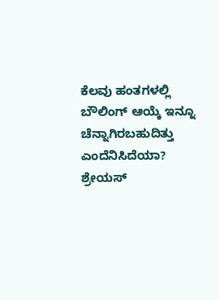ಕೆಲವು ಹಂತಗಳಲ್ಲಿ ಬೌಲಿಂಗ್ ಆಯ್ಕೆ ಇನ್ನೂ ಚೆನ್ನಾಗಿರಬಹುದಿತ್ತು ಎಂದೆನಿಸಿದೆಯಾ?
ಶ್ರೇಯಸ್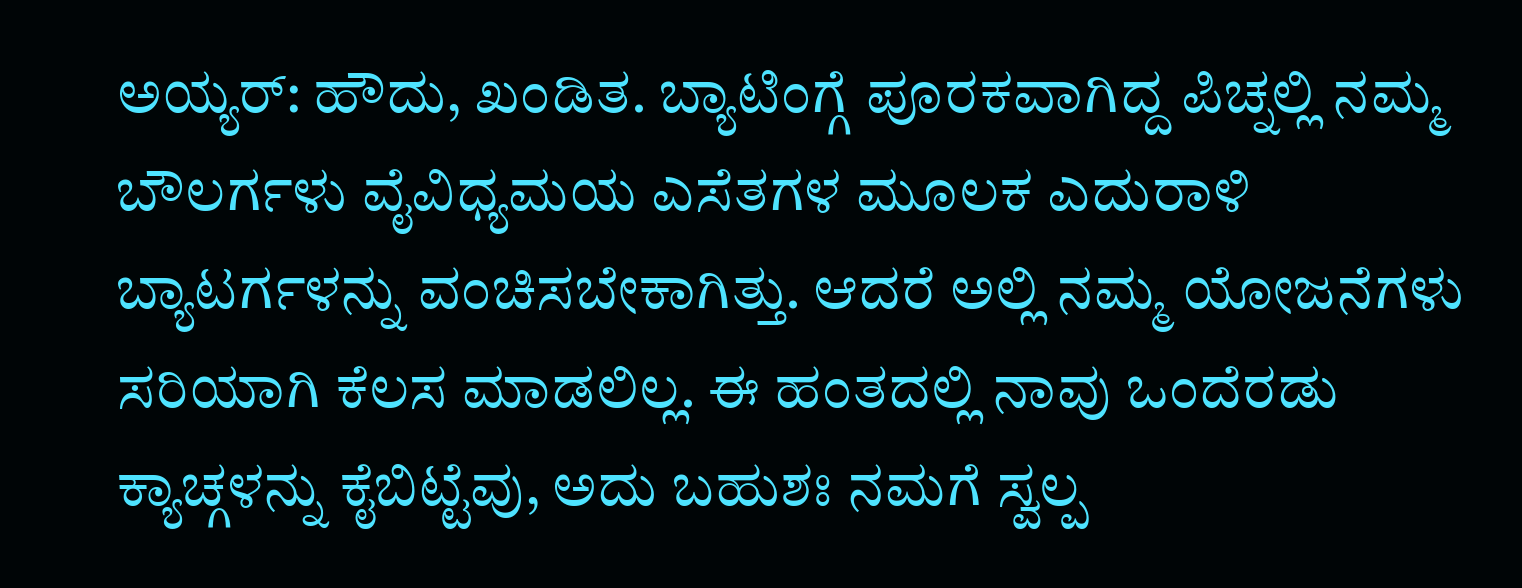ಅಯ್ಯರ್: ಹೌದು, ಖಂಡಿತ. ಬ್ಯಾಟಿಂಗ್ಗೆ ಪೂರಕವಾಗಿದ್ದ ಪಿಚ್ನಲ್ಲಿ ನಮ್ಮ ಬೌಲರ್ಗಳು ವೈವಿಧ್ಯಮಯ ಎಸೆತಗಳ ಮೂಲಕ ಎದುರಾಳಿ ಬ್ಯಾಟರ್ಗಳನ್ನು ವಂಚಿಸಬೇಕಾಗಿತ್ತು. ಆದರೆ ಅಲ್ಲಿ ನಮ್ಮ ಯೋಜನೆಗಳು ಸರಿಯಾಗಿ ಕೆಲಸ ಮಾಡಲಿಲ್ಲ. ಈ ಹಂತದಲ್ಲಿ ನಾವು ಒಂದೆರಡು ಕ್ಯಾಚ್ಗಳನ್ನು ಕೈಬಿಟ್ಟೆವು, ಅದು ಬಹುಶಃ ನಮಗೆ ಸ್ವಲ್ಪ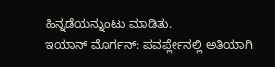ಹಿನ್ನಡೆಯನ್ನುಂಟು ಮಾಡಿತು.
ಇಯಾನ್ ಮೊರ್ಗನ್: ಪವರ್ಪ್ಲೇನಲ್ಲಿ ಅತಿಯಾಗಿ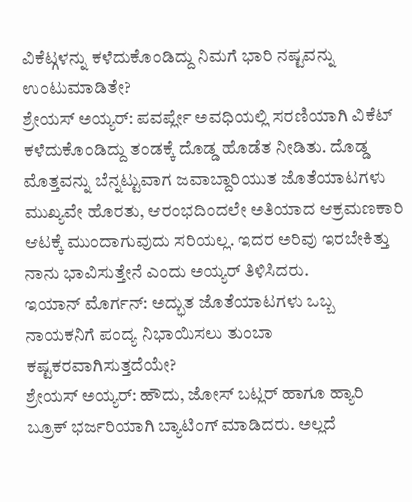ವಿಕೆಟ್ಗಳನ್ನು ಕಳೆದುಕೊಂಡಿದ್ದು ನಿಮಗೆ ಭಾರಿ ನಷ್ಟವನ್ನು ಉಂಟುಮಾಡಿತೇ?
ಶ್ರೇಯಸ್ ಅಯ್ಯರ್: ಪವರ್ಪ್ಲೇ ಅವಧಿಯಲ್ಲಿ ಸರಣಿಯಾಗಿ ವಿಕೆಟ್ ಕಳೆದುಕೊಂಡಿದ್ದು ತಂಡಕ್ಕೆ ದೊಡ್ಡ ಹೊಡೆತ ನೀಡಿತು. ದೊಡ್ಡ ಮೊತ್ತವನ್ನು ಬೆನ್ನಟ್ಟುವಾಗ ಜವಾಬ್ದಾರಿಯುತ ಜೊತೆಯಾಟಗಳು ಮುಖ್ಯವೇ ಹೊರತು, ಆರಂಭದಿಂದಲೇ ಅತಿಯಾದ ಆಕ್ರಮಣಕಾರಿ ಆಟಕ್ಕೆ ಮುಂದಾಗುವುದು ಸರಿಯಲ್ಲ. ಇದರ ಅರಿವು ಇರಬೇಕಿತ್ತು ನಾನು ಭಾವಿಸುತ್ತೇನೆ ಎಂದು ಅಯ್ಯರ್ ತಿಳಿಸಿದರು.
ಇಯಾನ್ ಮೊರ್ಗನ್: ಅದ್ಭುತ ಜೊತೆಯಾಟಗಳು ಒಬ್ಬ ನಾಯಕನಿಗೆ ಪಂದ್ಯ ನಿಭಾಯಿಸಲು ತುಂಬಾ ಕಷ್ಟಕರವಾಗಿಸುತ್ತದೆಯೇ?
ಶ್ರೇಯಸ್ ಅಯ್ಯರ್: ಹೌದು, ಜೋಸ್ ಬಟ್ಲರ್ ಹಾಗೂ ಹ್ಯಾರಿ ಬ್ರೂಕ್ ಭರ್ಜರಿಯಾಗಿ ಬ್ಯಾಟಿಂಗ್ ಮಾಡಿದರು. ಅಲ್ಲದೆ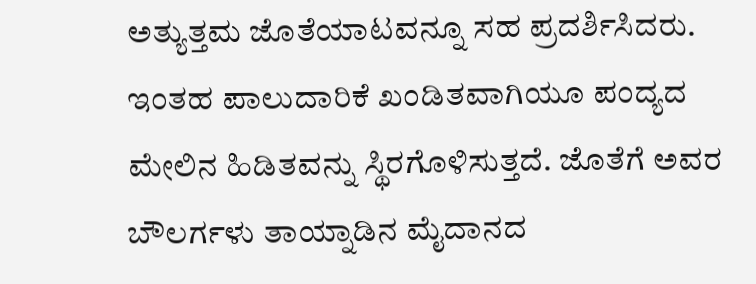ಅತ್ಯುತ್ತಮ ಜೊತೆಯಾಟವನ್ನೂ ಸಹ ಪ್ರದರ್ಶಿಸಿದರು. ಇಂತಹ ಪಾಲುದಾರಿಕೆ ಖಂಡಿತವಾಗಿಯೂ ಪಂದ್ಯದ ಮೇಲಿನ ಹಿಡಿತವನ್ನು ಸ್ಥಿರಗೊಳಿಸುತ್ತದೆ. ಜೊತೆಗೆ ಅವರ ಬೌಲರ್ಗಳು ತಾಯ್ನಾಡಿನ ಮೈದಾನದ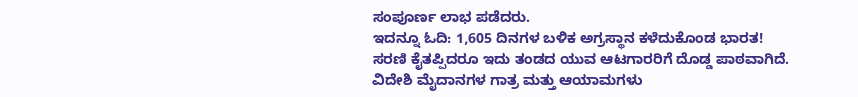ಸಂಪೂರ್ಣ ಲಾಭ ಪಡೆದರು.
ಇದನ್ನೂ ಓದಿ: 1,605 ದಿನಗಳ ಬಳಿಕ ಅಗ್ರಸ್ಥಾನ ಕಳೆದುಕೊಂಡ ಭಾರತ!
ಸರಣಿ ಕೈತಪ್ಪಿದರೂ ಇದು ತಂಡದ ಯುವ ಆಟಗಾರರಿಗೆ ದೊಡ್ಡ ಪಾಠವಾಗಿದೆ. ವಿದೇಶಿ ಮೈದಾನಗಳ ಗಾತ್ರ ಮತ್ತು ಆಯಾಮಗಳು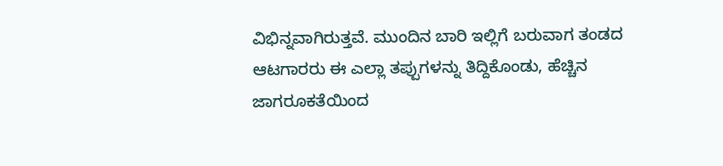ವಿಭಿನ್ನವಾಗಿರುತ್ತವೆ. ಮುಂದಿನ ಬಾರಿ ಇಲ್ಲಿಗೆ ಬರುವಾಗ ತಂಡದ ಆಟಗಾರರು ಈ ಎಲ್ಲಾ ತಪ್ಪುಗಳನ್ನು ತಿದ್ದಿಕೊಂಡು, ಹೆಚ್ಚಿನ ಜಾಗರೂಕತೆಯಿಂದ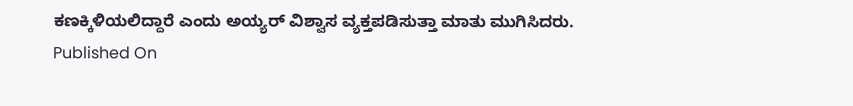ಕಣಕ್ಕಿಳಿಯಲಿದ್ದಾರೆ ಎಂದು ಅಯ್ಯರ್ ವಿಶ್ವಾಸ ವ್ಯಕ್ತಪಡಿಸುತ್ತಾ ಮಾತು ಮುಗಿಸಿದರು.
Published On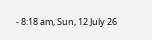- 8:18 am, Sun, 12 July 26